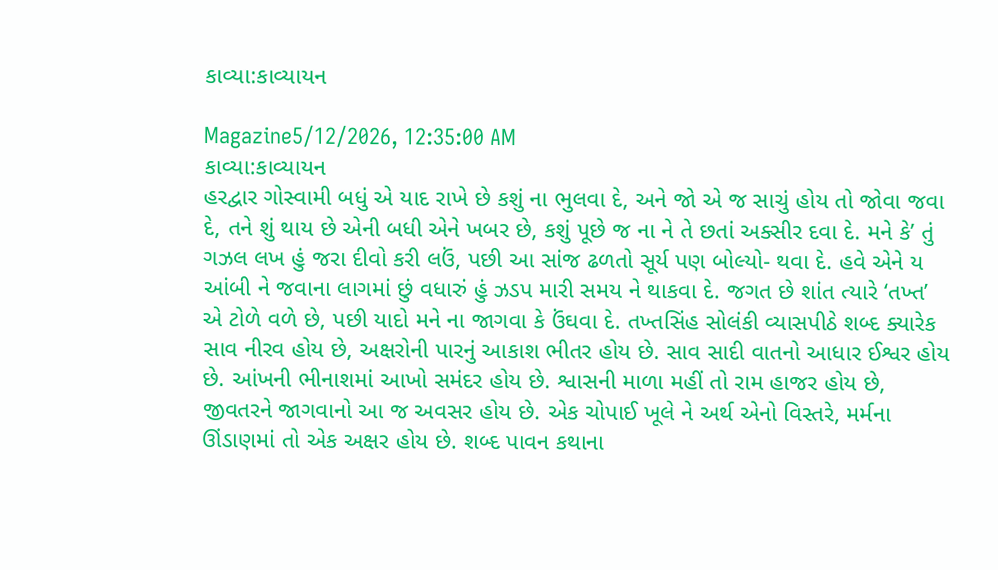કાવ્યા:કાવ્યાયન

Magazine5/12/2026, 12:35:00 AM
કાવ્યા:કાવ્યાયન
હરદ્વાર ગોસ્વામી બધું એ યાદ રાખે છે કશું ના ભુલવા દે, અને જો એ જ સાચું હોય તો જોવા જવા દે, તને શું થાય છે એની બધી એને ખબર છે, કશું પૂછે જ ના ને તે છતાં અક્સીર દવા દે. મને કે’ તું ગઝલ લખ હું જરા દીવો કરી લઉં, પછી આ સાંજ ઢળતો સૂર્ય પણ બોલ્યો- થવા દે. હવે એને ય આંબી ને જવાના લાગમાં છું વધારું હું ઝડપ મારી સમય ને થાકવા દે. જગત છે શાંત ત્યારે ‘તખ્ત’ એ ટોળે વળે છે, પછી યાદો મને ના જાગવા કે ઉંઘવા દે. તખ્તસિંહ સોલંકી વ્યાસપીઠે શબ્દ ક્યારેક સાવ નીરવ હોય છે, અક્ષરોની પારનું આકાશ ભીતર હોય છે. સાવ સાદી વાતનો આધાર ઈશ્વર હોય છે. આંખની ભીનાશમાં આખો સમંદર હોય છે. શ્વાસની માળા મહીં તો રામ હાજર હોય છે, જીવતરને જાગવાનો આ જ અવસર હોય છે. એક ચોપાઈ ખૂલે ને અર્થ એનો વિસ્તરે, મર્મના ઊંડાણમાં તો એક અક્ષર હોય છે. શબ્દ પાવન કથાના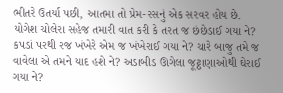ભીતરે ઉતર્યા પછી, આતમા તો પ્રેમ-રસનું એક સરવર હોય છે. યોગેશ ચોલેરા સહેજ તમારી વાત કરી કે તરત જ છંછેડાઈ ગયા ને? કપડાં પરથી રજ ખંખેરે એમ જ ખંખેરાઈ ગયા ને? ચારે બાજુ તમે જ વાવેલા એ તમને યાદ હશે ને? અડાબીડ ઊગેલા જૂટ્ઠાણાઓથી ઘેરાઈ ગયા ને?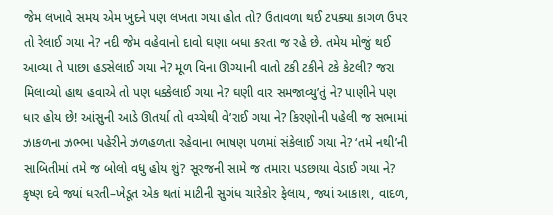જેમ લખાવે સમય એમ ખુદને પણ લખતા ગયા હોત તો? ઉતાવળા થઈ ટપક્યા કાગળ ઉપર તો રેલાઈ ગયા ને? નદી જેમ વહેવાનો દાવો ઘણા બધા કરતા જ રહે છે. તમેય મોજું થઈ આવ્યા તે પાછા હડસેલાઈ ગયા ને? મૂળ વિના ઊગ્યાની વાતો ટકી ટકીને ટકે કેટલી? જરા મિલાવ્યો હાથ હવાએ તો પણ ધક્કેલાઈ ગયા ને? ઘણી વાર સમજાવ્યુ’તું ને? પાણીને પણ ધાર હોય છે! આંસુની આડે ઊતર્યા તો વચ્ચેથી વે’રાઈ ગયા ને? કિરણોની પહેલી જ સભામાં ઝાકળના ઝભ્ભા પહેરીને ઝળહળતા રહેવાના ભાષણ પળમાં સંકેલાઈ ગયા ને? ‘તમે નથી’ની સાબિતીમાં તમે જ બોલો વધુ હોય શું? સૂરજની સામે જ તમારા પડછાયા વેડાઈ ગયા ને? કૃષ્ણ દવે જ્યાં ધરતી–ખેડૂત એક થતાં માટીની સુગંધ ચારેકોર ફેલાય, જ્યાં આકાશ, વાદળ,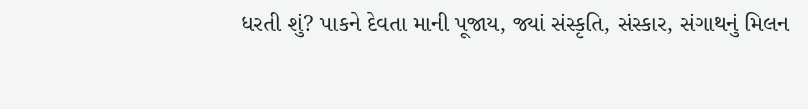ધરતી શું? પાકને દેવતા માની પૂજાય, જ્યાં સંસ્કૃતિ, સંસ્કાર, સંગાથનું મિલન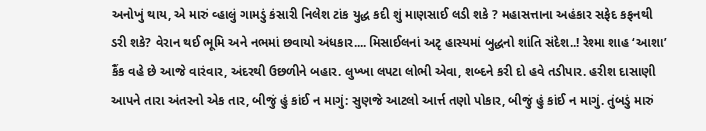અનોખું થાય, એ મારું વ્હાલું ગામડું કંસારી નિલેશ ટાંક યુદ્ધ કદી શું માણસાઈ લડી શકે ? મહાસત્તાના અહંકાર સફેદ કફનથી ડરી શકે? વેરાન થઈ ભૂમિ અને નભમાં છવાયો અંધકાર.... મિસાઈલનાં અટૃ હાસ્યમાં બુદ્ધનો શાંતિ સંદેશ..! રેશ્મા શાહ ‘આશા’ કૈંક વહે છે આજે વારંવાર, અંદરથી ઉછળીને બહાર. લુખ્ખા લપટા લોભી એવા, શબ્દને કરી દો હવે તડીપાર. હરીશ દાસાણી આપને તારા અંતરનો એક તાર, બીજું હું કાંઈ ન માગું: સુણજે આટલો આર્ત્ત તણો પોકાર, બીજું હું કાંઈ ન માગું. તુંબડું મારું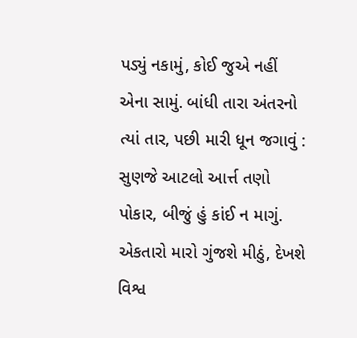પડ્યું નકામું, કોઈ જુએ નહીં એના સામું. બાંધી તારા અંતરનો ત્યાં તાર, પછી મારી ધૂન જગાવું : સુણજે આટલો આર્ત્ત તણો પોકાર, બીજું હું કાંઈ ન માગું. એકતારો મારો ગુંજશે મીઠું, દેખશે વિશ્વ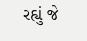રહ્યું જે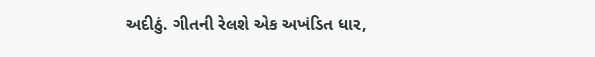અદીઠું. ગીતની રેલશે એક અખંડિત ધાર,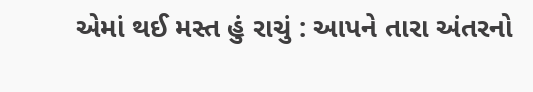એમાં થઈ મસ્ત હું રાચું : આપને તારા અંતરનો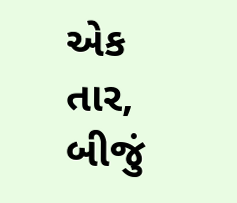એક તાર, બીજું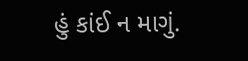હું કાંઈ ન માગું.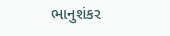ભાનુશંકર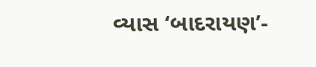વ્યાસ ‘બાદરાયણ’-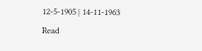12-5-1905 | 14-11-1963
Read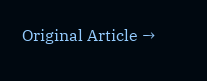Original Article →